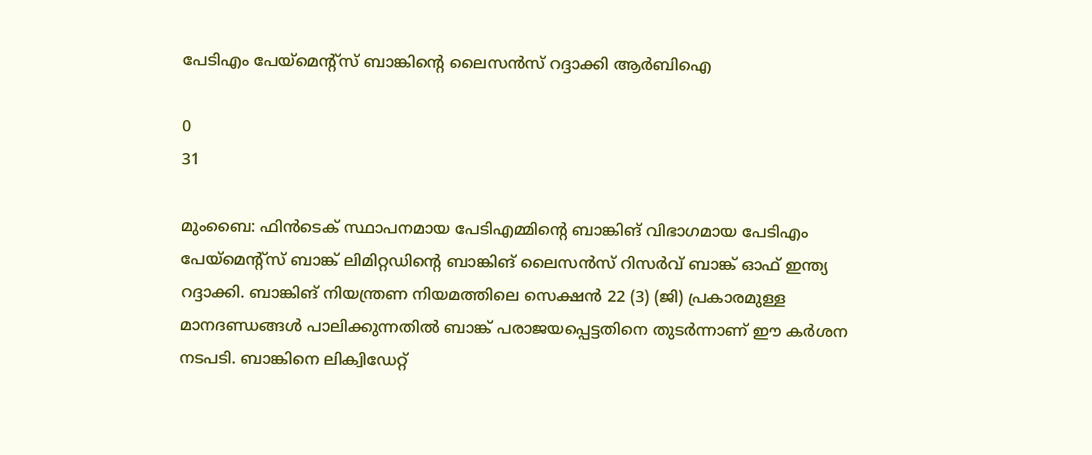പേടിഎം പേയ്മെന്റ്സ് ബാങ്കിന്റെ ലൈസൻസ് റദ്ദാക്കി ആർബിഐ

0
31

മുംബൈ: ഫിൻടെക് സ്ഥാപനമായ പേടിഎമ്മിന്റെ ബാങ്കിങ് വിഭാഗമായ പേടിഎം പേയ്മെന്റ്സ് ബാങ്ക് ലിമിറ്റഡിന്റെ ബാങ്കിങ് ലൈസൻസ് റിസർവ് ബാങ്ക് ഓഫ് ഇന്ത്യ റദ്ദാക്കി. ബാങ്കിങ് നിയന്ത്രണ നിയമത്തിലെ സെക്ഷൻ 22 (3) (ജി) പ്രകാരമുള്ള മാനദണ്ഡങ്ങൾ പാലിക്കുന്നതിൽ ബാങ്ക് പരാജയപ്പെട്ടതിനെ തുടർന്നാണ് ഈ കർശന നടപടി. ബാങ്കിനെ ലിക്വിഡേറ്റ്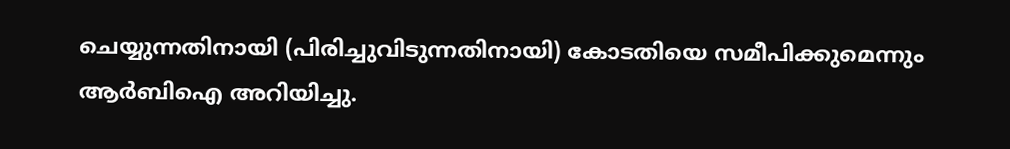ചെയ്യുന്നതിനായി (പിരിച്ചുവിടുന്നതിനായി) കോടതിയെ സമീപിക്കുമെന്നും ആർബിഐ അറിയിച്ചു.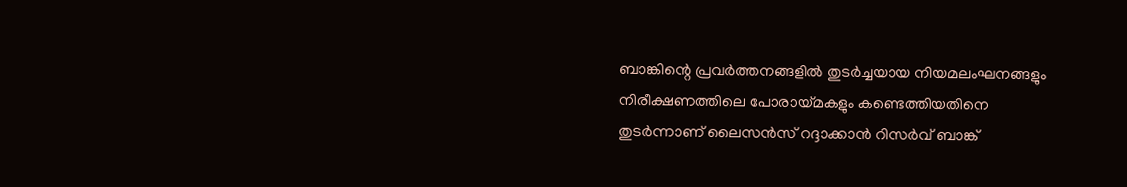ബാങ്കിന്റെ പ്രവർത്തനങ്ങളിൽ തുടർച്ചയായ നിയമലംഘനങ്ങളും നിരീക്ഷണത്തിലെ പോരായ്മകളും കണ്ടെത്തിയതിനെ തുടർന്നാണ് ലൈസൻസ് റദ്ദാക്കാൻ റിസർവ് ബാങ്ക്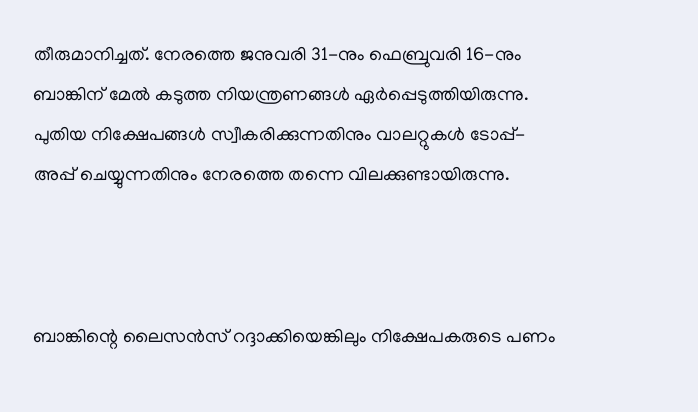തീരുമാനിച്ചത്. നേരത്തെ ജനുവരി 31-നും ഫെബ്രുവരി 16-നും ബാങ്കിന് മേൽ കടുത്ത നിയന്ത്രണങ്ങൾ ഏർപ്പെടുത്തിയിരുന്നു. പുതിയ നിക്ഷേപങ്ങൾ സ്വീകരിക്കുന്നതിനും വാലറ്റുകൾ ടോപ്പ്-അപ്പ് ചെയ്യുന്നതിനും നേരത്തെ തന്നെ വിലക്കുണ്ടായിരുന്നു.



ബാങ്കിന്റെ ലൈസൻസ് റദ്ദാക്കിയെങ്കിലും നിക്ഷേപകരുടെ പണം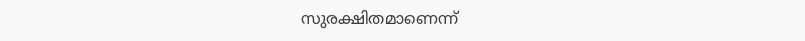സുരക്ഷിതമാണെന്ന്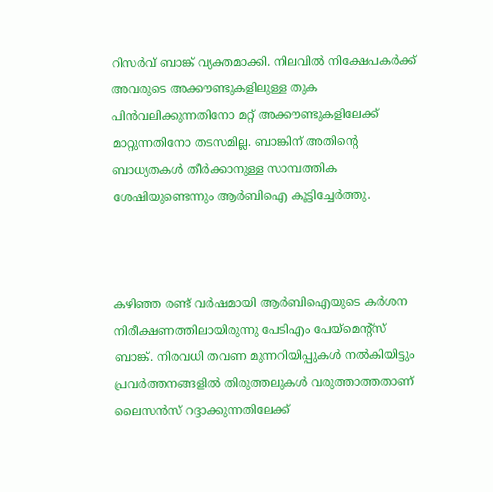റിസർവ് ബാങ്ക് വ്യക്തമാക്കി. നിലവിൽ നിക്ഷേപകർക്ക് അവരുടെ അക്കൗണ്ടുകളിലുള്ള തുക പിൻവലിക്കുന്നതിനോ മറ്റ് അക്കൗണ്ടുകളിലേക്ക് മാറ്റുന്നതിനോ തടസമില്ല. ബാങ്കിന് അതിന്റെ ബാധ്യതകൾ തീർക്കാനുള്ള സാമ്പത്തിക ശേഷിയുണ്ടെന്നും ആർബിഐ കൂട്ടിച്ചേർത്തു.



കഴിഞ്ഞ രണ്ട് വർഷമായി ആർബിഐയുടെ കർശന നിരീക്ഷണത്തിലായിരുന്നു പേടിഎം പേയ്മെന്റ്സ് ബാങ്ക്. നിരവധി തവണ മുന്നറിയിപ്പുകൾ നൽകിയിട്ടും പ്രവർത്തനങ്ങളിൽ തിരുത്തലുകൾ വരുത്താത്തതാണ് ലൈസൻസ് റദ്ദാക്കുന്നതിലേക്ക്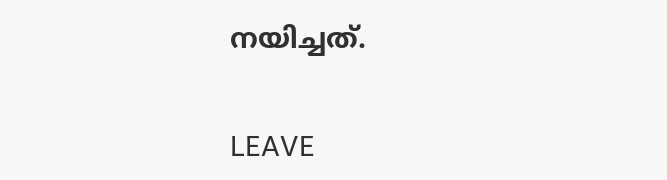നയിച്ചത്.

LEAVE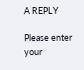A REPLY

Please enter your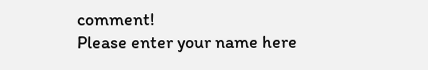comment!
Please enter your name here